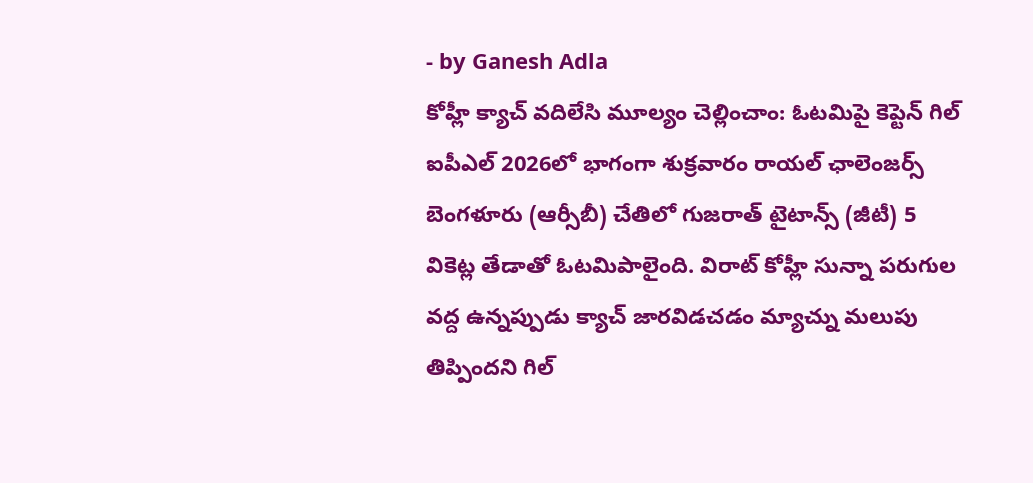- by Ganesh Adla
కోహ్లీ క్యాచ్ వదిలేసి మూల్యం చెల్లించాం: ఓటమిపై కెప్టెన్ గిల్
ఐపీఎల్ 2026లో భాగంగా శుక్రవారం రాయల్ ఛాలెంజర్స్ బెంగళూరు (ఆర్సీబీ) చేతిలో గుజరాత్ టైటాన్స్ (జీటీ) 5 వికెట్ల తేడాతో ఓటమిపాలైంది. విరాట్ కోహ్లీ సున్నా పరుగుల వద్ద ఉన్నప్పుడు క్యాచ్ జారవిడచడం మ్యాచ్ను మలుపు తిప్పిందని గిల్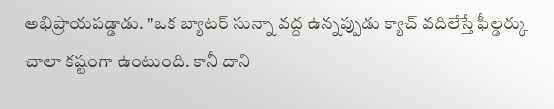అభిప్రాయపడ్డాడు. "ఒక బ్యాటర్ సున్నా వద్ద ఉన్నప్పుడు క్యాచ్ వదిలేస్తే ఫీల్డర్కు చాలా కష్టంగా ఉంటుంది. కానీ దాని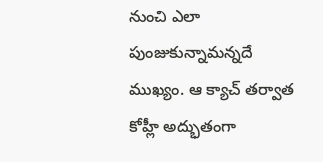నుంచి ఎలా పుంజుకున్నామన్నదే ముఖ్యం. ఆ క్యాచ్ తర్వాత కోహ్లీ అద్భుతంగా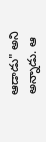ఆడాడు" అని అన్నాడు. ఆ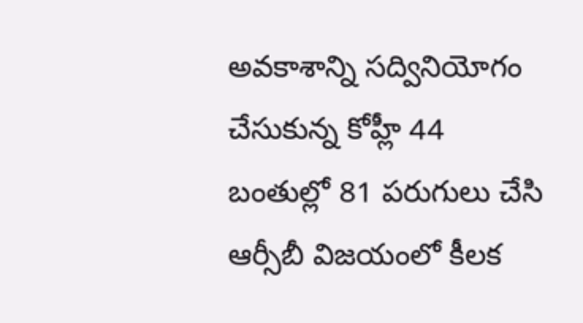అవకాశాన్ని సద్వినియోగం చేసుకున్న కోహ్లీ 44 బంతుల్లో 81 పరుగులు చేసి ఆర్సీబీ విజయంలో కీలక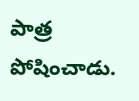పాత్ర పోషించాడు.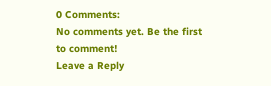0 Comments:
No comments yet. Be the first to comment!
Leave a Reply